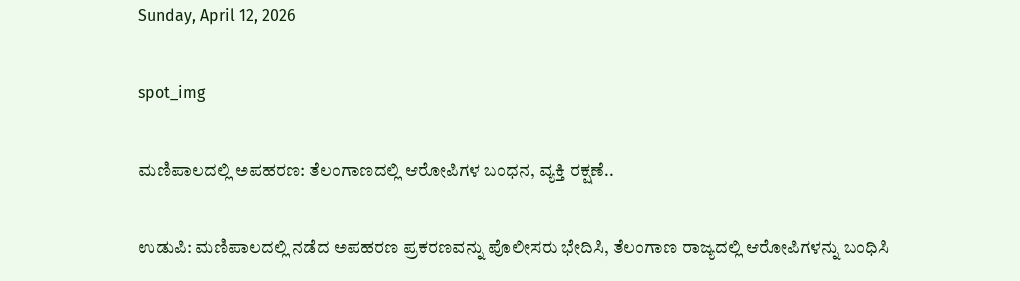Sunday, April 12, 2026

spot_img

ಮಣಿಪಾಲದಲ್ಲಿ ಅಪಹರಣ: ತೆಲಂಗಾಣದಲ್ಲಿ ಆರೋಪಿಗಳ ಬಂಧನ, ವ್ಯಕ್ತಿ ರಕ್ಷಣೆ..

ಉಡುಪಿ: ಮಣಿಪಾಲದಲ್ಲಿ ನಡೆದ ಅಪಹರಣ ಪ್ರಕರಣವನ್ನು ಪೊಲೀಸರು ಭೇದಿಸಿ, ತೆಲಂಗಾಣ ರಾಜ್ಯದಲ್ಲಿ ಆರೋಪಿಗಳನ್ನು ಬಂಧಿಸಿ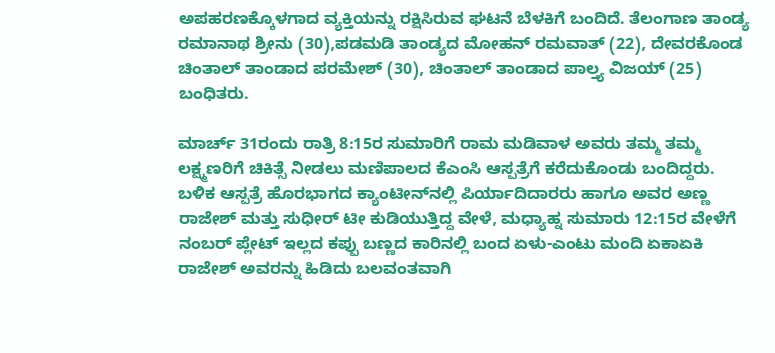ಅಪಹರಣಕ್ಕೊಳಗಾದ ವ್ಯಕ್ತಿಯನ್ನು ರಕ್ಷಿಸಿರುವ ಘಟನೆ ಬೆಳಕಿಗೆ ಬಂದಿದೆ. ತೆಲಂಗಾಣ ತಾಂಡ್ಯ ರಮಾನಾಥ ಶ್ರೀನು (30),ಪಡಮಡಿ ತಾಂಡ್ಯದ ಮೋಹನ್ ರಮವಾತ್ (22), ದೇವರಕೊಂಡ ಚಿಂತಾಲ್ ತಾಂಡಾದ ಪರಮೇಶ್ (30), ಚಿಂತಾಲ್ ತಾಂಡಾದ ಪಾಲ್ತ್ಯ ವಿಜಯ್ (25) ಬಂಧಿತರು.

ಮಾರ್ಚ್ 31ರಂದು ರಾತ್ರಿ 8:15ರ ಸುಮಾರಿಗೆ ರಾಮ ಮಡಿವಾಳ ಅವರು ತಮ್ಮ ತಮ್ಮ ಲಕ್ಷ್ಮಣರಿಗೆ ಚಿಕಿತ್ಸೆ ನೀಡಲು ಮಣಿಪಾಲದ ಕೆಎಂಸಿ ಆಸ್ಪತ್ರೆಗೆ ಕರೆದುಕೊಂಡು ಬಂದಿದ್ದರು. ಬಳಿಕ ಆಸ್ಪತ್ರೆ ಹೊರಭಾಗದ ಕ್ಯಾಂಟೀನ್‌ನಲ್ಲಿ ಪಿರ್ಯಾದಿದಾರರು ಹಾಗೂ ಅವರ ಅಣ್ಣ ರಾಜೇಶ್ ಮತ್ತು ಸುಧೀರ್ ಟೀ ಕುಡಿಯುತ್ತಿದ್ದ ವೇಳೆ, ಮಧ್ಯಾಹ್ನ ಸುಮಾರು 12:15ರ ವೇಳೆಗೆ ನಂಬರ್ ಪ್ಲೇಟ್ ಇಲ್ಲದ ಕಪ್ಪು ಬಣ್ಣದ ಕಾರಿನಲ್ಲಿ ಬಂದ ಏಳು-ಎಂಟು ಮಂದಿ ಏಕಾಏಕಿ ರಾಜೇಶ್ ಅವರನ್ನು ಹಿಡಿದು ಬಲವಂತವಾಗಿ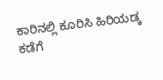ಕಾರಿನಲ್ಲಿ ಕೂರಿಸಿ ಹಿರಿಯಡ್ಕ ಕಡೆಗೆ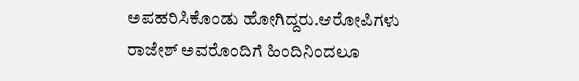ಅಪಹರಿಸಿಕೊಂಡು ಹೋಗಿದ್ದರು.ಆರೋಪಿಗಳು ರಾಜೇಶ್ ಅವರೊಂದಿಗೆ ಹಿಂದಿನಿಂದಲೂ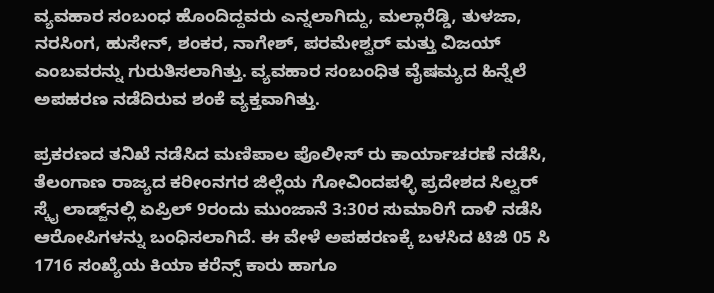ವ್ಯವಹಾರ ಸಂಬಂಧ ಹೊಂದಿದ್ದವರು ಎನ್ನಲಾಗಿದ್ದು, ಮಲ್ಲಾರೆಡ್ಡಿ, ತುಳಜಾ, ನರಸಿಂಗ, ಹುಸೇನ್, ಶಂಕರ, ನಾಗೇಶ್, ಪರಮೇಶ್ವರ್ ಮತ್ತು ವಿಜಯ್ ಎಂಬವರನ್ನು ಗುರುತಿಸಲಾಗಿತ್ತು. ವ್ಯವಹಾರ ಸಂಬಂಧಿತ ವೈಷಮ್ಯದ ಹಿನ್ನೆಲೆ ಅಪಹರಣ ನಡೆದಿರುವ ಶಂಕೆ ವ್ಯಕ್ತವಾಗಿತ್ತು.

ಪ್ರಕರಣದ ತನಿಖೆ ನಡೆಸಿದ ಮಣಿಪಾಲ ಪೊಲೀಸ್ ರು ಕಾರ್ಯಾಚರಣೆ ನಡೆಸಿ, ತೆಲಂಗಾಣ ರಾಜ್ಯದ ಕರೀಂನಗರ ಜಿಲ್ಲೆಯ ಗೋವಿಂದಪಳ್ಳಿ ಪ್ರದೇಶದ ಸಿಲ್ವರ್ ಸ್ಕೈ ಲಾಡ್ಜ್‌ನಲ್ಲಿ ಏಪ್ರಿಲ್ 9ರಂದು ಮುಂಜಾನೆ 3:30ರ ಸುಮಾರಿಗೆ ದಾಳಿ ನಡೆಸಿ ಆರೋಪಿಗಳನ್ನು ಬಂಧಿಸಲಾಗಿದೆ. ಈ ವೇಳೆ ಅಪಹರಣಕ್ಕೆ ಬಳಸಿದ ಟಿಜಿ 05 ಸಿ 1716 ಸಂಖ್ಯೆಯ ಕಿಯಾ ಕರೆನ್ಸ್ ಕಾರು ಹಾಗೂ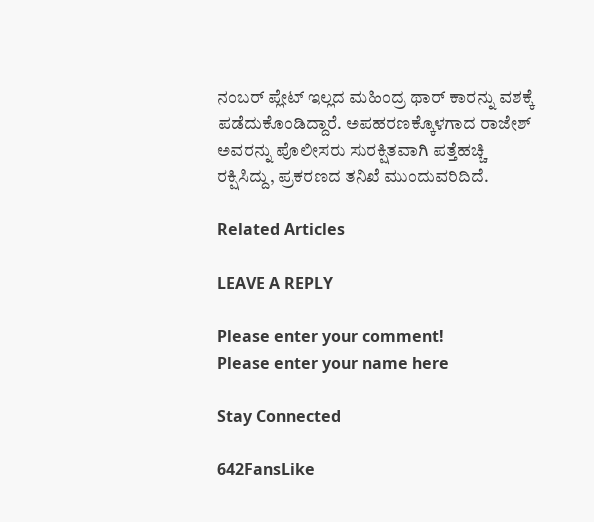ನಂಬರ್ ಪ್ಲೇಟ್ ಇಲ್ಲದ ಮಹಿಂದ್ರ ಥಾರ್ ಕಾರನ್ನು ವಶಕ್ಕೆ ಪಡೆದುಕೊಂಡಿದ್ದಾರೆ. ಅಪಹರಣಕ್ಕೊಳಗಾದ ರಾಜೇಶ್ ಅವರನ್ನು ಪೊಲೀಸರು ಸುರಕ್ಷಿತವಾಗಿ ಪತ್ತೆಹಚ್ಚಿ ರಕ್ಷಿಸಿದ್ದು, ಪ್ರಕರಣದ ತನಿಖೆ ಮುಂದುವರಿದಿದೆ.

Related Articles

LEAVE A REPLY

Please enter your comment!
Please enter your name here

Stay Connected

642FansLike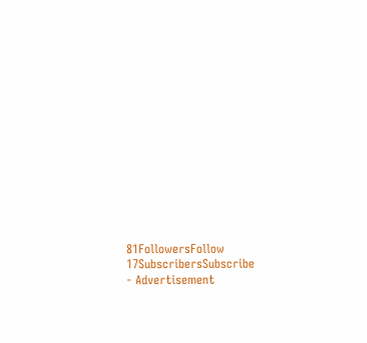81FollowersFollow
17SubscribersSubscribe
- Advertisement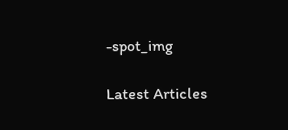-spot_img

Latest Articles